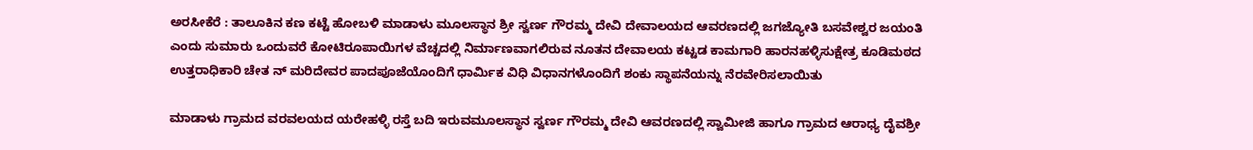ಅರಸೀಕೆರೆ : ತಾಲೂಕಿನ ಕಣ ಕಟ್ಟೆ ಹೋಬಳಿ ಮಾಡಾಳು ಮೂಲಸ್ಥಾನ ಶ್ರೀ ಸ್ವರ್ಣ ಗೌರಮ್ಮ ದೇವಿ ದೇವಾಲಯದ ಆವರಣದಲ್ಲಿ ಜಗಜ್ಯೋತಿ ಬಸವೇಶ್ವರ ಜಯಂತಿ ಎಂದು ಸುಮಾರು ಒಂದುವರೆ ಕೋಟಿರೂಪಾಯಿಗಳ ವೆಚ್ಚದಲ್ಲಿ ನಿರ್ಮಾಣವಾಗಲಿರುವ ನೂತನ ದೇವಾಲಯ ಕಟ್ಟಡ ಕಾಮಗಾರಿ ಹಾರನಹಳ್ಳಿಸುಕ್ಷೇತ್ರ ಕೂಡಿಮಠದ ಉತ್ತರಾಧಿಕಾರಿ ಚೇತ ನ್ ಮರಿದೇವರ ಪಾದಪೂಜೆಯೊಂದಿಗೆ ಧಾರ್ಮಿಕ ವಿಧಿ ವಿಧಾನಗಳೊಂದಿಗೆ ಶಂಕು ಸ್ಥಾಪನೆಯನ್ನು ನೆರವೇರಿಸಲಾಯಿತು

ಮಾಡಾಳು ಗ್ರಾಮದ ವರವಲಯದ ಯರೇಹಳ್ಳಿ ರಸ್ತೆ ಬದಿ ಇರುವಮೂಲಸ್ಥಾನ ಸ್ವರ್ಣ ಗೌರಮ್ಮ ದೇವಿ ಆವರಣದಲ್ಲಿ ಸ್ವಾಮೀಜಿ ಹಾಗೂ ಗ್ರಾಮದ ಆರಾಧ್ಯ ದೈವಶ್ರೀ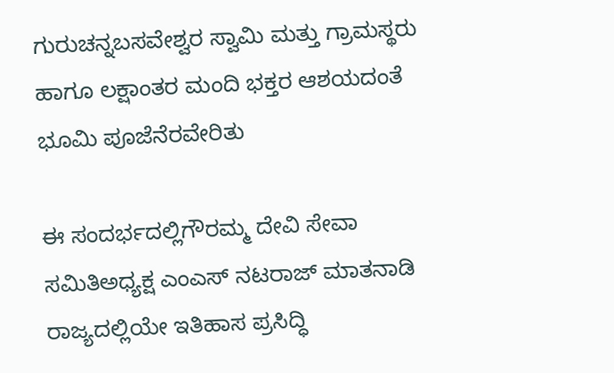ಗುರುಚನ್ನಬಸವೇಶ್ವರ ಸ್ವಾಮಿ ಮತ್ತು ಗ್ರಾಮಸ್ಥರು ಹಾಗೂ ಲಕ್ಷಾಂತರ ಮಂದಿ ಭಕ್ತರ ಆಶಯದಂತೆ ಭೂಮಿ ಪೂಜೆನೆರವೇರಿತು

ಈ ಸಂದರ್ಭದಲ್ಲಿಗೌರಮ್ಮ ದೇವಿ ಸೇವಾ ಸಮಿತಿಅಧ್ಯಕ್ಷ ಎಂಎಸ್ ನಟರಾಜ್ ಮಾತನಾಡಿ ರಾಜ್ಯದಲ್ಲಿಯೇ ಇತಿಹಾಸ ಪ್ರಸಿದ್ಧಿ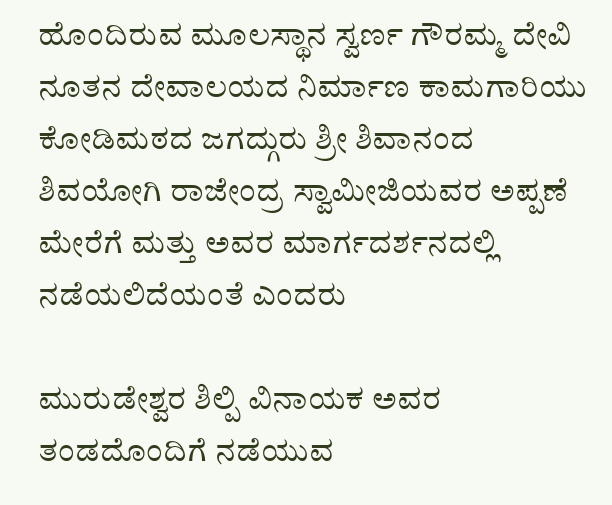ಹೊಂದಿರುವ ಮೂಲಸ್ಥಾನ ಸ್ವರ್ಣ ಗೌರಮ್ಮ ದೇವಿ ನೂತನ ದೇವಾಲಯದ ನಿರ್ಮಾಣ ಕಾಮಗಾರಿಯು ಕೋಡಿಮಠದ ಜಗದ್ಗುರು ಶ್ರೀ ಶಿವಾನಂದ ಶಿವಯೋಗಿ ರಾಜೇಂದ್ರ ಸ್ವಾಮೀಜಿಯವರ ಅಪ್ಪಣೆ ಮೇರೆಗೆ ಮತ್ತು ಅವರ ಮಾರ್ಗದರ್ಶನದಲ್ಲಿ ನಡೆಯಲಿದೆಯಂತೆ ಎಂದರು

ಮುರುಡೇಶ್ವರ ಶಿಲ್ಪಿ ವಿನಾಯಕ ಅವರ ತಂಡದೊಂದಿಗೆ ನಡೆಯುವ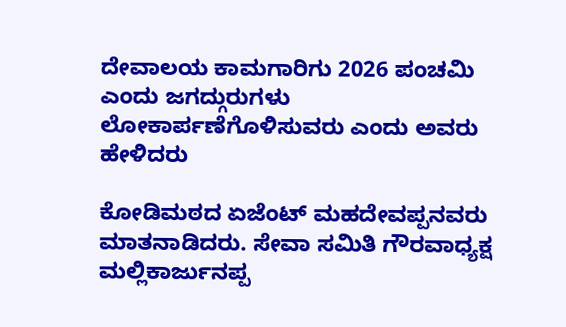ದೇವಾಲಯ ಕಾಮಗಾರಿಗು 2026 ಪಂಚಮಿ ಎಂದು ಜಗದ್ಗುರುಗಳು ಲೋಕಾರ್ಪಣೆಗೊಳಿಸುವರು ಎಂದು ಅವರು ಹೇಳಿದರು

ಕೋಡಿಮಠದ ಏಜೆಂಟ್ ಮಹದೇವಪ್ಪನವರು ಮಾತನಾಡಿದರು. ಸೇವಾ ಸಮಿತಿ ಗೌರವಾಧ್ಯಕ್ಷ ಮಲ್ಲಿಕಾರ್ಜುನಪ್ಪ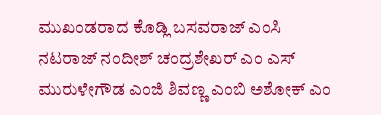ಮುಖಂಡರಾದ ಕೊಡ್ಲಿ ಬಸವರಾಜ್ ಎಂಸಿ ನಟರಾಜ್ ನಂದೀಶ್ ಚಂದ್ರಶೇಖರ್ ಎಂ ಎಸ್ ಮುರುಳೇಗೌಡ ಎಂಜಿ ಶಿವಣ್ಣ ಎಂಬಿ ಅಶೋಕ್ ಎಂ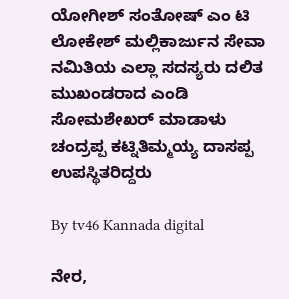ಯೋಗೀಶ್ ಸಂತೋಷ್ ಎಂ ಟಿ ಲೋಕೇಶ್ ಮಲ್ಲಿಕಾರ್ಜುನ ಸೇವಾ ನಮಿತಿಯ ಎಲ್ಲಾ ಸದಸ್ಯರು ದಲಿತ ಮುಖಂಡರಾದ ಎಂಡಿ ಸೋಮಶೇಖರ್ ಮಾಡಾಳು ಚಂದ್ರಪ್ಪ ಕಟ್ನಿತಿಮ್ಮಯ್ಯ ದಾಸಪ್ಪ ಉಪಸ್ಥಿತರಿದ್ದರು

By tv46 Kannada digital

ನೇರ,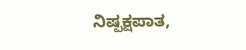ನಿಷ್ಪಕ್ಷಪಾತ,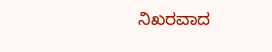ನಿಖರವಾದ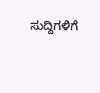ಸುದ್ದಿಗಳಿಗೆ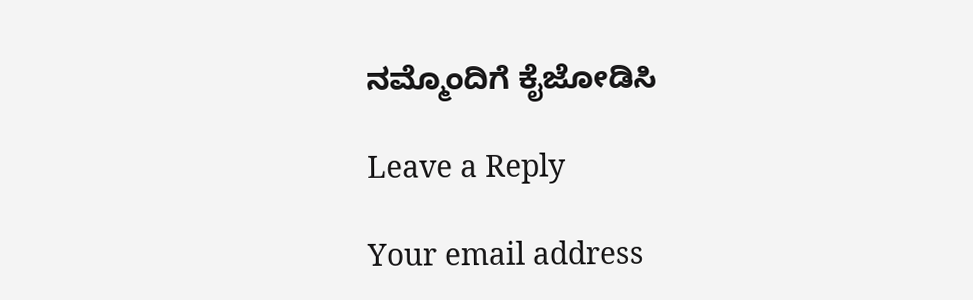ನಮ್ಮೊಂದಿಗೆ ಕೈಜೋಡಿಸಿ

Leave a Reply

Your email address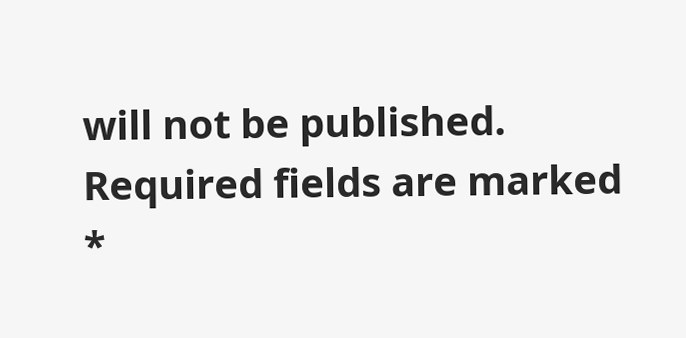will not be published. Required fields are marked *